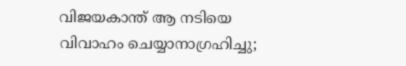വിജയകാന്ത് ആ നടിയെ വിവാഹം ചെയ്യാനാഗ്രഹിച്ചു;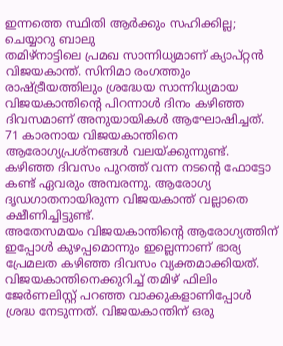ഇന്നത്തെ സ്ഥിതി ആർക്കും സഹിക്കില്ല; ചെയ്യാറു ബാലു
തമിഴ്നാട്ടിലെ പ്രമഖ സാന്നിധ്യമാണ് ക്യാപ്റ്റൻ വിജയകാന്ത്. സിനിമാ രംഗത്തും രാഷ്ട്രീയത്തിലും ശ്രദ്ധേയ സാന്നിധ്യമായ വിജയകാന്തിന്റെ പിറന്നാൾ ദിനം കഴിഞ്ഞ ദിവസമാണ് അനുയായികൾ ആഘോഷിച്ചത്. 71 കാരനായ വിജയകാന്തിനെ ആരോഗ്യപ്രശ്നങ്ങൾ വലയ്ക്കുന്നുണ്ട്. കഴിഞ്ഞ ദിവസം പുറത്ത് വന്ന നടന്റെ ഫോട്ടോ കണ്ട് ഏവരും അമ്പരന്നു. ആരോഗ്യ ദൃഡഗാതനായിരുന്ന വിജയകാന്ത് വല്ലാതെ ക്ഷീണിച്ചിട്ടുണ്ട്.
അതേസമയം വിജയകാന്തിന്റെ ആരോഗ്യത്തിന് ഇപ്പോൾ കുഴപ്പമൊന്നും ഇല്ലെന്നാണ് ഭാര്യ പ്രേമലത കഴിഞ്ഞ ദിവസം വ്യക്തമാക്കിയത്. വിജയകാന്തിനെക്കുറിച്ച് തമിഴ് ഫിലിം ജേർണലിസ്റ്റ് പറഞ്ഞ വാക്കുകളാണിപ്പോൾ ശ്രദ്ധ നേടുന്നത്. വിജയകാന്തിന് ഒരു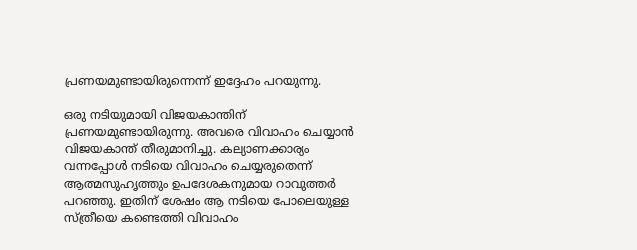പ്രണയമുണ്ടായിരുന്നെന്ന് ഇദ്ദേഹം പറയുന്നു.

ഒരു നടിയുമായി വിജയകാന്തിന് പ്രണയമുണ്ടായിരുന്നു. അവരെ വിവാഹം ചെയ്യാൻ വിജയകാന്ത് തീരുമാനിച്ചു. കല്യാണക്കാര്യം വന്നപ്പോൾ നടിയെ വിവാഹം ചെയ്യരുതെന്ന് ആത്മസുഹൃത്തും ഉപദേശകനുമായ റാവുത്തർ പറഞ്ഞു. ഇതിന് ശേഷം ആ നടിയെ പോലെയുള്ള സ്ത്രീയെ കണ്ടെത്തി വിവാഹം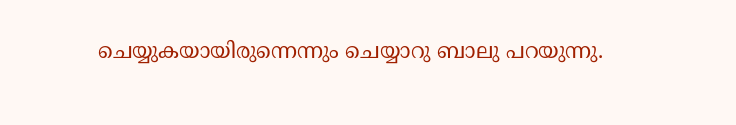ചെയ്യുകയായിരുന്നെന്നും ചെയ്യാറു ബാലു പറയുന്നു.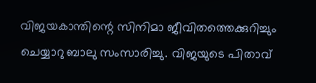വിജയകാന്തിന്റെ സിനിമാ ജീവിതത്തെക്കുറിച്ചും ചെയ്യാറു ബാലു സംസാരിച്ചു. വിജയുടെ പിതാവ്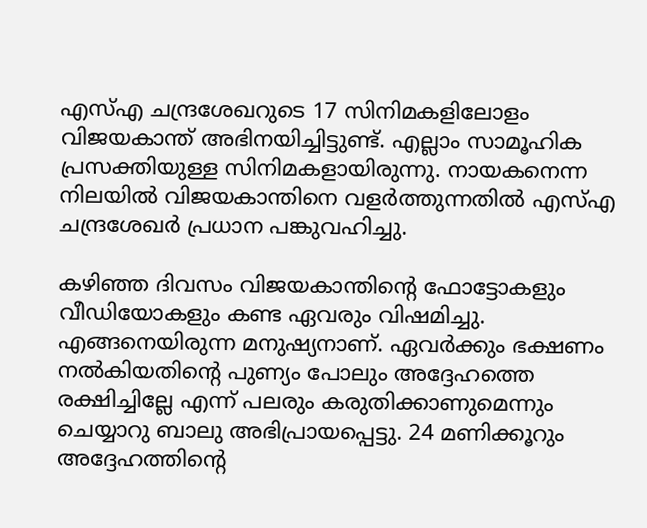എസ്എ ചന്ദ്രശേഖറുടെ 17 സിനിമകളിലോളം വിജയകാന്ത് അഭിനയിച്ചിട്ടുണ്ട്. എല്ലാം സാമൂഹിക പ്രസക്തിയുള്ള സിനിമകളായിരുന്നു. നായകനെന്ന നിലയിൽ വിജയകാന്തിനെ വളർത്തുന്നതിൽ എസ്എ ചന്ദ്രശേഖർ പ്രധാന പങ്കുവഹിച്ചു.

കഴിഞ്ഞ ദിവസം വിജയകാന്തിന്റെ ഫോട്ടോകളും വീഡിയോകളും കണ്ട ഏവരും വിഷമിച്ചു. എങ്ങനെയിരുന്ന മനുഷ്യനാണ്. ഏവർക്കും ഭക്ഷണം നൽകിയതിന്റെ പുണ്യം പോലും അദ്ദേഹത്തെ രക്ഷിച്ചില്ലേ എന്ന് പലരും കരുതിക്കാണുമെന്നും ചെയ്യാറു ബാലു അഭിപ്രായപ്പെട്ടു. 24 മണിക്കൂറും അദ്ദേഹത്തിന്റെ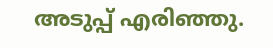അടുപ്പ് എരിഞ്ഞു.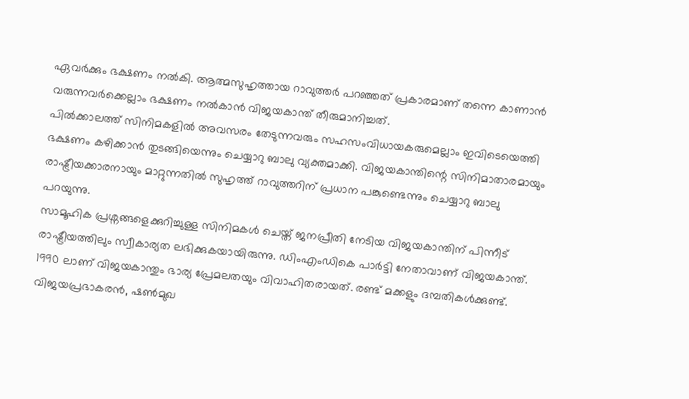ഏവർക്കും ഭക്ഷണം നൽകി. ആത്മസുഹൃത്തായ റാവുത്തർ പറഞ്ഞത് പ്രകാരമാണ് തന്നെ കാണാൻ വരുന്നവർക്കെല്ലാം ഭക്ഷണം നൽകാൻ വിജയകാന്ത് തീരുമാനിച്ചത്.
പിൽക്കാലത്ത് സിനിമകളിൽ അവസരം തേടുന്നവരും സഹസംവിധായകരുമെല്ലാം ഇവിടെയെത്തി ഭക്ഷണം കഴിക്കാൻ തുടങ്ങിയെന്നും ചെയ്യാറു ബാലു വ്യക്തമാക്കി. വിജയകാന്തിന്റെ സിനിമാതാരമായും രാഷ്ട്രീയക്കാരനായും മാറ്റുന്നതിൽ സുഹൃത്ത് റാവുത്തറിന് പ്രധാന പങ്കുണ്ടെന്നും ചെയ്യാറു ബാലു പറയുന്നു.
സാമൂഹിക പ്രശ്നങ്ങളെക്കുറിച്ചുള്ള സിനിമകൾ ചെയ്ത് ജനപ്രീതി നേടിയ വിജയകാന്തിന് പിന്നീട് രാഷ്ട്രീയത്തിലും സ്വീകാര്യത ലഭിക്കുകയായിരുന്നു. ഡിംഎംഡികെ പാർട്ടി നേതാവാണ് വിജയകാന്ത്. 1990 ലാണ് വിജയകാന്തും ഭാര്യ പ്രേമലതയും വിവാഹിതരായത്. രണ്ട് മക്കളും ദമ്പതികൾക്കുണ്ട്. വിജയപ്രഭാകരൻ, ഷൺമുഖ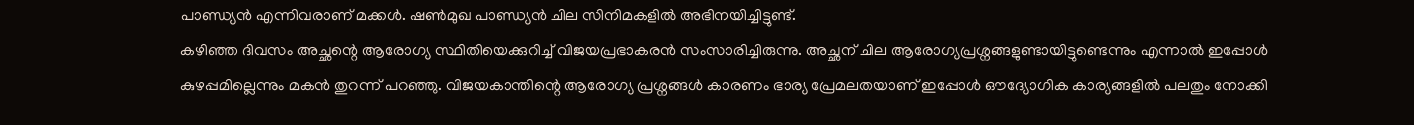പാണ്ഡ്യൻ എന്നിവരാണ് മക്കൾ. ഷൺമുഖ പാണ്ഡ്യൻ ചില സിനിമകളിൽ അഭിനയിച്ചിട്ടുണ്ട്.
കഴിഞ്ഞ ദിവസം അച്ഛന്റെ ആരോഗ്യ സ്ഥിതിയെക്കുറിച്ച് വിജയപ്രഭാകരൻ സംസാരിച്ചിരുന്നു. അച്ഛന് ചില ആരോഗ്യപ്രശ്നങ്ങളുണ്ടായിട്ടുണ്ടെന്നും എന്നാൽ ഇപ്പോൾ കുഴപ്പമില്ലെന്നും മകൻ തുറന്ന് പറഞ്ഞു. വിജയകാന്തിന്റെ ആരോഗ്യ പ്രശ്നങ്ങൾ കാരണം ഭാര്യ പ്രേമലതയാണ് ഇപ്പോൾ ഔദ്യോഗിക കാര്യങ്ങളിൽ പലതും നോക്കി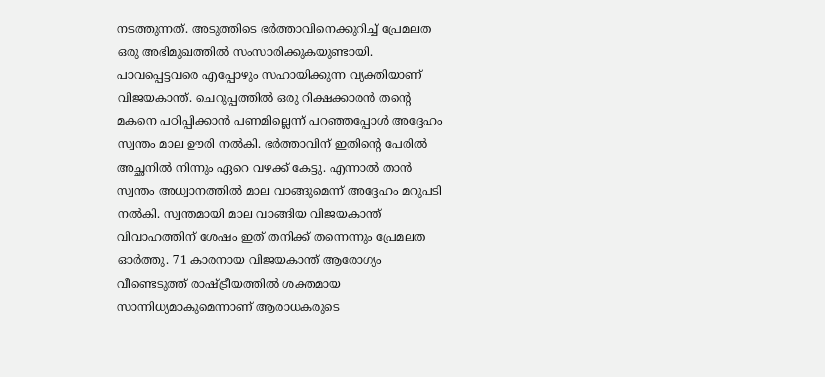നടത്തുന്നത്. അടുത്തിടെ ഭർത്താവിനെക്കുറിച്ച് പ്രേമലത ഒരു അഭിമുഖത്തിൽ സംസാരിക്കുകയുണ്ടായി.
പാവപ്പെട്ടവരെ എപ്പോഴും സഹായിക്കുന്ന വ്യക്തിയാണ് വിജയകാന്ത്. ചെറുപ്പത്തിൽ ഒരു റിക്ഷക്കാരൻ തന്റെ മകനെ പഠിപ്പിക്കാൻ പണമില്ലെന്ന് പറഞ്ഞപ്പോൾ അദ്ദേഹം സ്വന്തം മാല ഊരി നൽകി. ഭർത്താവിന് ഇതിന്റെ പേരിൽ അച്ഛനിൽ നിന്നും ഏറെ വഴക്ക് കേട്ടു. എന്നാൽ താൻ സ്വന്തം അധ്വാനത്തിൽ മാല വാങ്ങുമെന്ന് അദ്ദേഹം മറുപടി നൽകി. സ്വന്തമായി മാല വാങ്ങിയ വിജയകാന്ത് വിവാഹത്തിന് ശേഷം ഇത് തനിക്ക് തന്നെന്നും പ്രേമലത ഓർത്തു. 71 കാരനായ വിജയകാന്ത് ആരോഗ്യം വീണ്ടെടുത്ത് രാഷ്ട്രീയത്തിൽ ശക്തമായ സാന്നിധ്യമാകുമെന്നാണ് ആരാധകരുടെ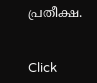പ്രതീക്ഷ.


Click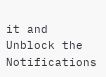it and Unblock the Notifications